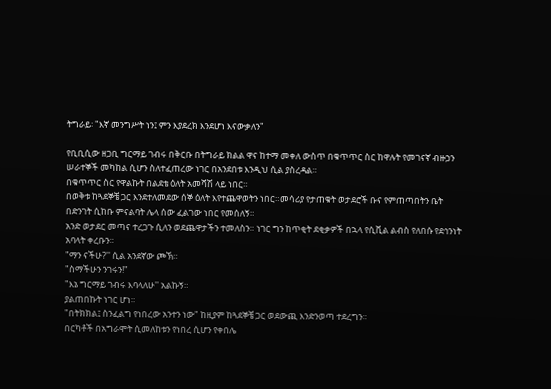ትግራይ፡ "እኛ መንግሥት ነን፤ ምን እያደረክ እንደሆነ እናውቃለን"

የቢቢሲው ዘጋቢ ግርማይ ገብሩ በቅርቡ በትግራይ ክልል ዋና ከተማ መቀለ ውስጥ በቁጥጥር ስር ከዋሉት የመገናኛ ብዙኃን ሠራተኞች መካከል ሲሆን ስለተፈጠረው ነገር በአንደበቱ እንዲህ ሲል ያስረዳል።
በቁጥጥር ስር የዋልኩት በልደቴ ዕለት አመሻሽ ላይ ነበር።
በወቅቱ ከጓደኞቼ ጋር እንደተለመደው ሰኞ ዕለት እየተጨዋወትን ነበር።መሳሪያ የታጠቁት ወታደሮች ቡና የምጠጣበትን ቤት በድንገት ሲከቡ ምናልባት ሌላ ሰው ፈልገው ነበር የመሰለኝ።
አንድ ወታደር መጣና ተረጋጉ ሲለን ወደጨዋታችን ተመለስን። ነገር ግን ከጥቂት ደቂቃዎች በኋላ የሲቪል ልብስ የለበሱ የደኅንነት አባላት ቀረቡን።
"ማን ናችሁ?'' ሲል አንደኛው ጮኽ።
"ስማችሁን ንገሩን!"
"እኔ ግርማይ ገብሩ እባላለሁ'' አልኩኝ።
ያልጠበኩት ነገር ሆነ።
"በትክክል፤ ስንፈልግ የነበረው አንተን ነው" ከዚያም ከጓደኞቼ ጋር ወደውጪ እንድንወጣ ተደረግን።
በርካቶች በአግራሞት ሲመለከቱን የነበረ ሲሆን የቀበሌ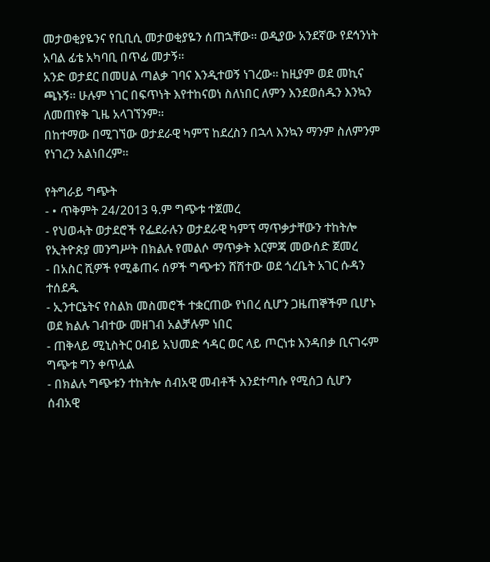መታወቂያዬንና የቢቢሲ መታወቂያዬን ሰጠኋቸው። ወዲያው አንደኛው የደኅንነት አባል ፊቴ አካባቢ በጥፊ መታኝ።
አንድ ወታደር በመሀል ጣልቃ ገባና እንዲተወኝ ነገረው። ከዚያም ወደ መኪና ጫኑኝ። ሁሉም ነገር በፍጥነት እየተከናወነ ስለነበር ለምን እንደወሰዱን እንኳን ለመጠየቅ ጊዜ አላገኘንም።
በከተማው በሚገኘው ወታደራዊ ካምፕ ከደረስን በኋላ እንኳን ማንም ስለምንም የነገረን አልነበረም።

የትግራይ ግጭት
- • ጥቅምት 24/2013 ዓ.ም ግጭቱ ተጀመረ
- የህወሓት ወታደሮች የፌደራሉን ወታደራዊ ካምፕ ማጥቃታቸውን ተከትሎ የኢትዮጵያ መንግሥት በክልሉ የመልሶ ማጥቃት እርምጃ መውሰድ ጀመረ
- በአስር ሺዎች የሚቆጠሩ ሰዎች ግጭቱን ሸሽተው ወደ ጎረቤት አገር ሱዳን ተሰደዱ
- ኢንተርኔትና የስልክ መስመሮች ተቋርጠው የነበረ ሲሆን ጋዜጠኞችም ቢሆኑ ወደ ክልሉ ገብተው መዘገብ አልቻሉም ነበር
- ጠቅላይ ሚኒስትር ዐብይ አህመድ ኅዳር ወር ላይ ጦርነቱ እንዳበቃ ቢናገሩም ግጭቱ ግን ቀጥሏል
- በክልሉ ግጭቱን ተከትሎ ሰብአዊ መብቶች እንደተጣሱ የሚሰጋ ሲሆን ሰብአዊ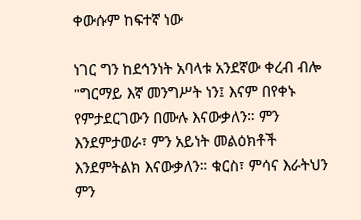ቀውሱም ከፍተኛ ነው

ነገር ግን ከደኅንነት አባላቱ አንደኛው ቀረብ ብሎ "ግርማይ እኛ መንግሥት ነን፤ እናም በየቀኑ የምታደርገውን በሙሉ እናውቃለን። ምን እንደምታወራ፣ ምን አይነት መልዕክቶች እንደምትልክ እናውቃለን። ቁርስ፣ ምሳና እራትህን ምን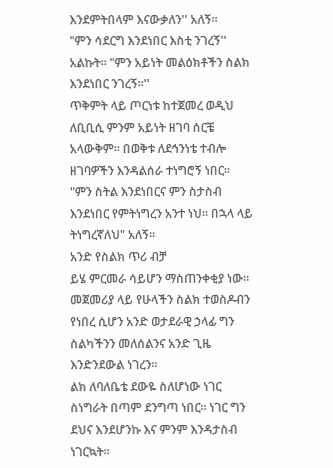እንደምትበላም እናውቃለን'' አለኝ።
"ምን ሳደርግ እንደነበር እስቲ ንገረኝ'' አልኩት። "ምን አይነት መልዕክቶችን ስልክ እንደነበር ንገረኝ።''
ጥቅምት ላይ ጦርነቱ ከተጀመረ ወዲህ ለቢቢሲ ምንም አይነት ዘገባ ሰርቼ አላውቅም። በወቅቱ ለደኅንነቴ ተብሎ ዘገባዎችን እንዳልሰራ ተነግሮኝ ነበር።
"ምን ስትል እንደነበርና ምን ስታስብ እንደነበር የምትነግረን አንተ ነህ። በኋላ ላይ ትነግረኛለህ" አለኝ።
አንድ የስልክ ጥሪ ብቻ
ይሄ ምርመራ ሳይሆን ማስጠንቀቂያ ነው።
መጀመሪያ ላይ የሁላችን ስልክ ተወስዶብን የነበረ ሲሆን አንድ ወታደራዊ ኃላፊ ግን ስልካችንን መለሰልንና አንድ ጊዜ እንድንደውል ነገረን።
ልክ ለባለቤቴ ደውዬ ስለሆነው ነገር ስነግራት በጣም ደንግጣ ነበር። ነገር ግን ደህና እንደሆንኩ እና ምንም እንዳታስብ ነገርኳት።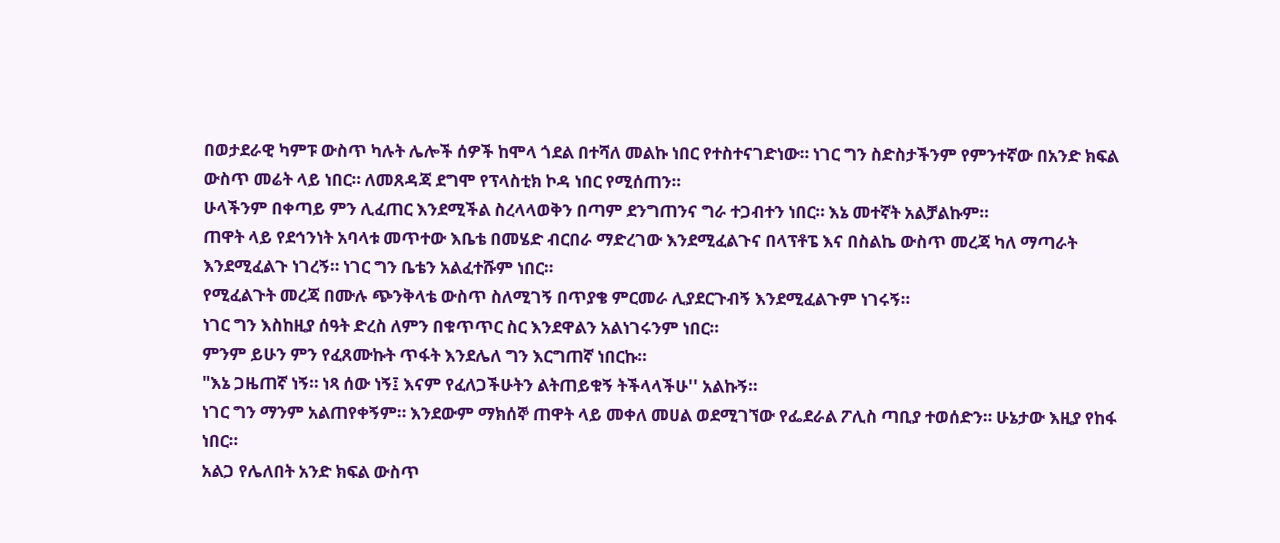በወታደራዊ ካምፑ ውስጥ ካሉት ሌሎች ሰዎች ከሞላ ጎደል በተሻለ መልኩ ነበር የተስተናገድነው። ነገር ግን ስድስታችንም የምንተኛው በአንድ ክፍል ውስጥ መሬት ላይ ነበር። ለመጸዳጃ ደግሞ የፕላስቲክ ኮዳ ነበር የሚሰጠን።
ሁላችንም በቀጣይ ምን ሊፈጠር እንደሚችል ስረላላወቅን በጣም ደንግጠንና ግራ ተጋብተን ነበር። እኔ መተኛት አልቻልኩም።
ጠዋት ላይ የደኅንነት አባላቱ መጥተው እቤቴ በመሄድ ብርበራ ማድረገው እንደሚፈልጉና በላፕቶፔ እና በስልኬ ውስጥ መረጃ ካለ ማጣራት እንደሚፈልጉ ነገረኝ። ነገር ግን ቤቴን አልፈተሹም ነበር።
የሚፈልጉት መረጃ በሙሉ ጭንቅላቴ ውስጥ ስለሚገኝ በጥያቄ ምርመራ ሊያደርጉብኝ እንደሚፈልጉም ነገሩኝ።
ነገር ግን እስከዚያ ሰዓት ድረስ ለምን በቁጥጥር ስር እንደዋልን አልነገሩንም ነበር።
ምንም ይሁን ምን የፈጸሙኩት ጥፋት እንደሌለ ግን እርግጠኛ ነበርኩ።
"እኔ ጋዜጠኛ ነኝ። ነጻ ሰው ነኝ፤ እናም የፈለጋችሁትን ልትጠይቁኝ ትችላላችሁ'' አልኩኝ።
ነገር ግን ማንም አልጠየቀኝም። እንደውም ማክሰኞ ጠዋት ላይ መቀለ መሀል ወደሚገኘው የፌደራል ፖሊስ ጣቢያ ተወሰድን። ሁኔታው እዚያ የከፋ ነበር።
አልጋ የሌለበት አንድ ክፍል ውስጥ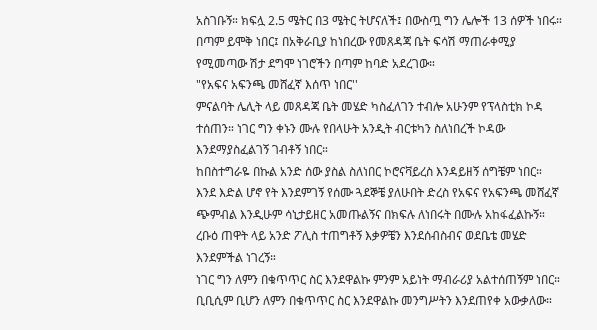አስገቡኝ። ክፍሏ 2.5 ሜትር በ3 ሜትር ትሆናለች፤ በውስጧ ግን ሌሎች 13 ሰዎች ነበሩ። በጣም ይሞቅ ነበር፤ በአቅራቢያ ከነበረው የመጸዳጃ ቤት ፍሳሽ ማጠራቀሚያ የሚመጣው ሽታ ደግሞ ነገሮችን በጣም ከባድ አደረገው።
"የአፍና አፍንጫ መሸፈኛ እሰጥ ነበር''
ምናልባት ሌሊት ላይ መጸዳጃ ቤት መሄድ ካስፈለገን ተብሎ አሁንም የፕላስቲክ ኮዳ ተሰጠን። ነገር ግን ቀኑን ሙሉ የበላሁት አንዲት ብርቱካን ስለነበረች ኮዳው እንደማያስፈልገኝ ገብቶኝ ነበር።
ከበስተግራዬ በኩል አንድ ሰው ያስል ስለነበር ኮሮናቫይረስ እንዳይዘኝ ሰግቼም ነበር። እንደ እድል ሆኖ የት እንደምገኝ የሰሙ ጓደኞቼ ያለሁበት ድረስ የአፍና የአፍንጫ መሸፈኛ ጭምብል እንዲሁም ሳኒታይዘር አመጡልኝና በክፍሉ ለነበሩት በሙሉ አከፋፈልኩኝ።
ረቡዕ ጠዋት ላይ አንድ ፖሊስ ተጠግቶኝ እቃዎቼን እንደሰብስብና ወደቤቴ መሄድ እንደምችል ነገረኝ።
ነገር ግን ለምን በቁጥጥር ስር እንደዋልኩ ምንም አይነት ማብራሪያ አልተሰጠኝም ነበር። ቢቢሲም ቢሆን ለምን በቁጥጥር ስር እንደዋልኩ መንግሥትን እንደጠየቀ አውቃለው።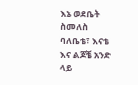እኔ ወደቤት ስመለስ ባለቤቴ፣ እናቴ እና ልጆቼ አንድ ላይ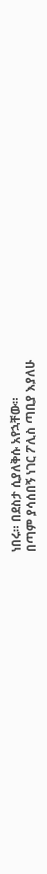ነበሩ። በደስታ ሲያለቅሱ አየኋቸው።
በጣም ያሳሰበኝ ነገር ፖሊስ ጣቢያ እያለሁ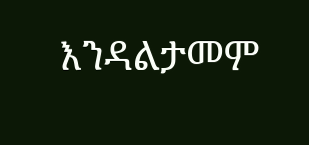እንዳልታመም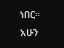ነበር። አሁን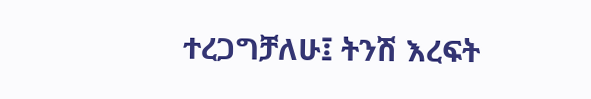ተረጋግቻለሁ፤ ትንሽ እረፍት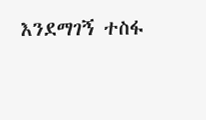እንደማገኝ ተስፋ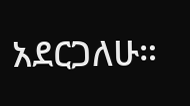አደርጋለሁ።